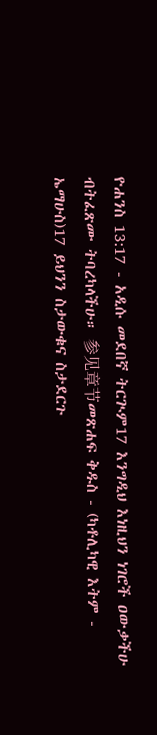ዮሐንስ 13:17 - አዲሱ መደበኛ ትርጒም17 እንግዲህ እነዚህን ነገሮች ዐውቃችሁ ብትፈጽሙ ትባረካላችሁ። 参见章节መጽሐፍ ቅዱስ - (ካቶሊካዊ እትም - ኤማሁስ)17 ይህንን ስታውቁና ስታደርጉ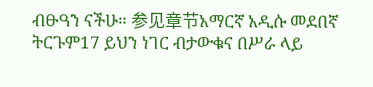ብፁዓን ናችሁ። 参见章节አማርኛ አዲሱ መደበኛ ትርጉም17 ይህን ነገር ብታውቁና በሥራ ላይ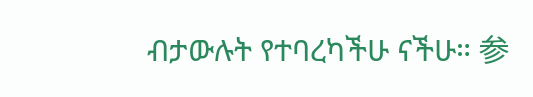ብታውሉት የተባረካችሁ ናችሁ። 参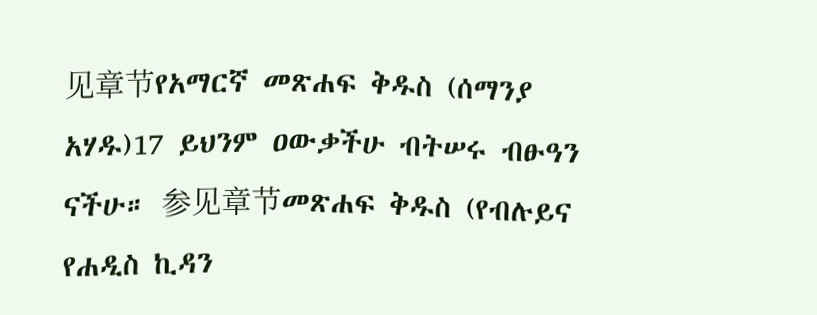见章节የአማርኛ መጽሐፍ ቅዱስ (ሰማንያ አሃዱ)17 ይህንም ዐውቃችሁ ብትሠሩ ብፁዓን ናችሁ። 参见章节መጽሐፍ ቅዱስ (የብሉይና የሐዲስ ኪዳን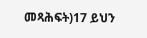መጻሕፍት)17 ይህን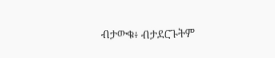ብታውቁ፥ ብታደርጉትም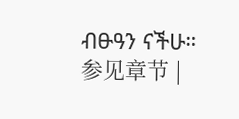ብፁዓን ናችሁ። 参见章节 |